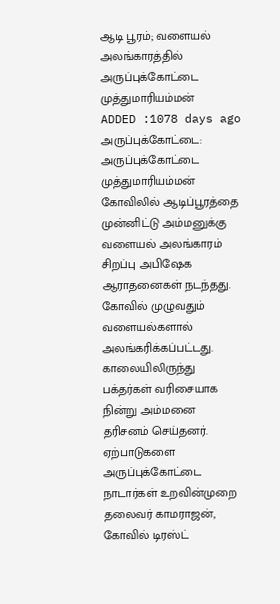ஆடி பூரம்; வளையல் அலங்காரத்தில் அருப்புக்கோட்டை முத்துமாரியம்மன்
ADDED :1078 days ago
அருப்புக்கோட்டை: அருப்புக்கோட்டை முத்துமாரியம்மன் கோவிலில் ஆடிப்பூரத்தை முன்னிட்டு அம்மனுக்கு வளையல் அலங்காரம் சிறப்பு அபிஷேக ஆராதனைகள் நடந்தது. கோவில் முழுவதும் வளையல்களால் அலங்கரிக்கப்பட்டது. காலையிலிருந்து பக்தர்கள் வரிசையாக நின்று அம்மனை தரிசனம் செய்தனர். ஏற்பாடுகளை அருப்புக்கோட்டை நாடார்கள் உறவின்முறை தலைவர் காமராஜன், கோவில் டிரஸ்ட்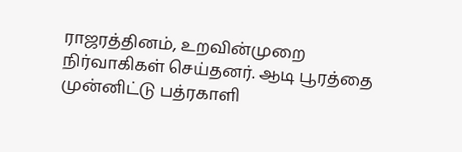ராஜரத்தினம், உறவின்முறை நிர்வாகிகள் செய்தனர். ஆடி பூரத்தை முன்னிட்டு பத்ரகாளி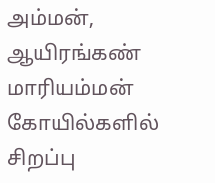அம்மன், ஆயிரங்கண் மாரியம்மன் கோயில்களில் சிறப்பு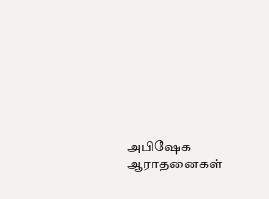அபிஷேக ஆராதனைகள்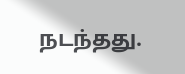நடந்தது.